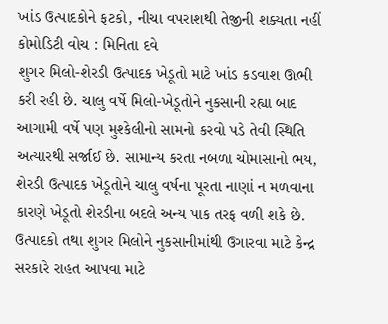ખાંડ ઉત્પાદકોને ફટકો, નીચા વપરાશથી તેજીની શક્યતા નહીં
કોમોડિટી વોચ : મિનિતા દવે
શુગર મિલો-શેરડી ઉત્પાદક ખેડૂતો માટે ખાંડ કડવાશ ઊભી કરી રહી છે. ચાલુ વર્ષે મિલો-ખેડૂતોને નુકસાની રહ્યા બાદ આગામી વર્ષે પણ મુશ્કેલીનો સામનો કરવો પડે તેવી સ્થિતિ અત્યારથી સર્જાઈ છે. સામાન્ય કરતા નબળા ચોમાસાનો ભય, શેરડી ઉત્પાદક ખેડૂતોને ચાલુ વર્ષના પૂરતા નાણાં ન મળવાના કારણે ખેડૂતો શેરડીના બદલે અન્ય પાક તરફ વળી શકે છે. ઉત્પાદકો તથા શુગર મિલોને નુકસાનીમાંથી ઉગારવા માટે કેન્દ્ર સરકારે રાહત આપવા માટે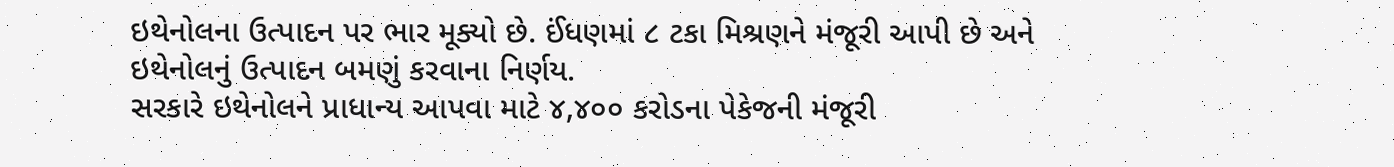ઇથેનોલના ઉત્પાદન પર ભાર મૂક્યો છે. ઈંધણમાં ૮ ટકા મિશ્રણને મંજૂરી આપી છે અને ઇથેનોલનું ઉત્પાદન બમણું કરવાના નિર્ણય.
સરકારે ઇથેનોલને પ્રાધાન્ય આપવા માટે ૪,૪૦૦ કરોડના પેકેજની મંજૂરી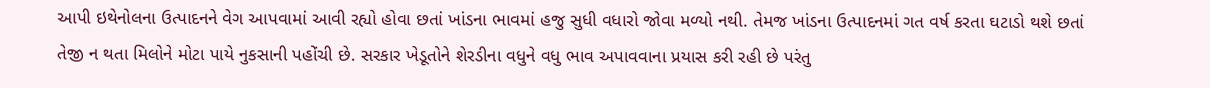આપી ઇથેનોલના ઉત્પાદનને વેગ આપવામાં આવી રહ્યો હોવા છતાં ખાંડના ભાવમાં હજુ સુધી વધારો જોવા મળ્યો નથી. તેમજ ખાંડના ઉત્પાદનમાં ગત વર્ષ કરતા ઘટાડો થશે છતાં તેજી ન થતા મિલોને મોટા પાયે નુકસાની પહોંચી છે. સરકાર ખેડૂતોને શેરડીના વધુને વધુ ભાવ અપાવવાના પ્રયાસ કરી રહી છે પરંતુ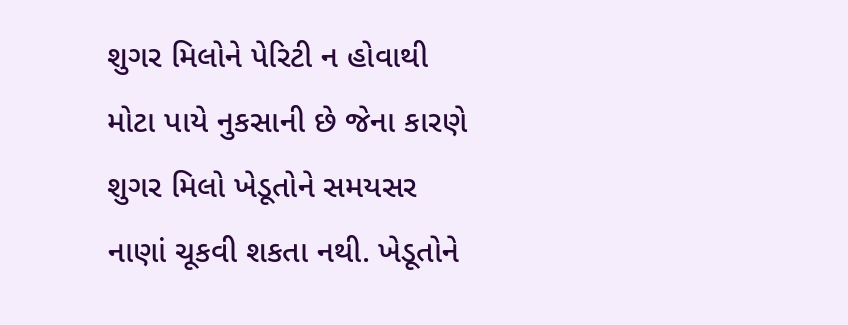શુગર મિલોને પેરિટી ન હોવાથી મોટા પાયે નુકસાની છે જેના કારણે શુગર મિલો ખેડૂતોને સમયસર નાણાં ચૂકવી શકતા નથી. ખેડૂતોને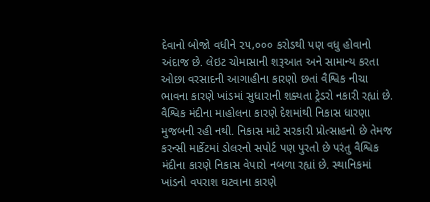દેવાનો બોજો વધીને ૨૫,૦૦૦ કરોડથી પણ વધુ હોવાનો અંદાજ છે. લેઇટ ચોમાસાની શરૂઆત અને સામાન્ય કરતા ઓછા વરસાદની આગાહીના કારણો છતાં વૈશ્વિક નીચા ભાવના કારણે ખાંડમાં સુધારાની શક્યતા ટ્રેડરો નકારી રહ્યાં છે.
વૈશ્વિક મંદીના માહોલના કારણે દેશમાંથી નિકાસ ધારણા મુજબની રહી નથી. નિકાસ માટે સરકારી પ્રોત્સાહનો છે તેમજ કરન્સી માર્કેટમાં ડોલરનો સપોર્ટ પણ પુરતો છે પરંતુ વૈશ્વિક મંદીના કારણે નિકાસ વેપારો નબળા રહ્યાં છે. સ્થાનિકમાં ખાંડનો વપરાશ ઘટવાના કારણે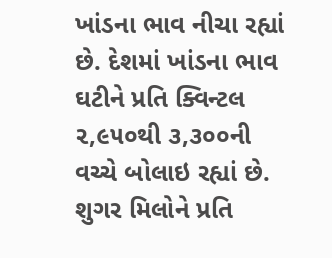ખાંડના ભાવ નીચા રહ્યાં છે. દેશમાં ખાંડના ભાવ ઘટીને પ્રતિ ક્વિન્ટલ ૨,૯૫૦થી ૩,૩૦૦ની વચ્ચે બોલાઇ રહ્યાં છે. શુગર મિલોને પ્રતિ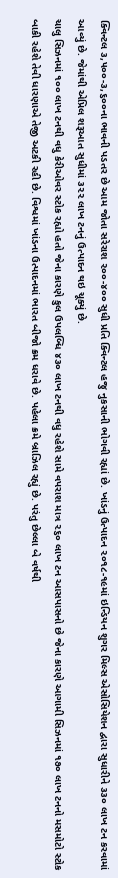ક્વિન્ટલ ૩,૫૦૦-૩,૬૦૦ના ભાવની પડતર છે આમ જોતા સરેરાશ ૨૦૦-૪૦૦ સુધી પ્રતિ ક્વિન્ટલ હજુ નુકસાની ભોગવી રહ્યાં છે. ખાંડનું ઉત્પાદન ૨૦૧૮-૧૯માં ઇન્ડિયન શુગર મિલ્સ એસોસિયેશન દ્વારા સુધારીને ૩૩૦ લાખ ટન કરવામાં આવ્યું છે. જેમાંથી એપ્રિલ શરૂઆત સુધીમાં ૩૨૨ લાખ ટનનું ઉત્પાદન થઇ ચૂક્યું છે.
ચાલુ સિઝનમાં ૧૦૦ લાખ ટનથી વધુ કેરીઓવર સ્ટોક રહ્યો હતો જેના કારણે કુલ ઉપલબ્ધિ ૪૩૦ લાખ ટનથી વધુ રહેશે સામે વપરાશ માત્ર ૨૬૦ લાખ ટન આસપાસનો છે જેના કારણે આગામી સિઝનમાં ૧૭૦ લાખ ટનનો મસમોટો સ્ટોક બાકી રહેશે તેવી ધારણાએ તેજી અટકી રહી છે. વિશ્વમાં ખાંડના ઉત્પાદનમાં ભારત બીજો ક્રમ ધરાવે છે. પહેલા ક્રમે બ્રાઝિલ રહ્યું છે. પરંતુ છેલ્લા બે વર્ષથી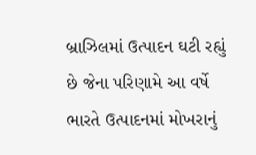બ્રાઝિલમાં ઉત્પાદન ઘટી રહ્યું છે જેના પરિણામે આ વર્ષે ભારતે ઉત્પાદનમાં મોખરાનું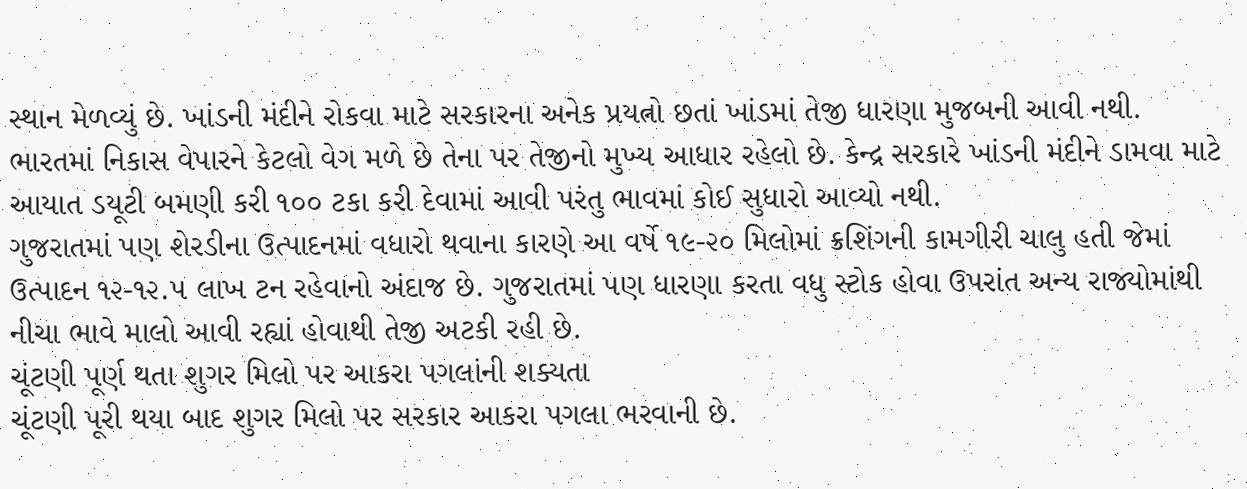સ્થાન મેળવ્યું છે. ખાંડની મંદીને રોકવા માટે સરકારના અનેક પ્રયત્નો છતાં ખાંડમાં તેજી ધારણા મુજબની આવી નથી. ભારતમાં નિકાસ વેપારને કેટલો વેગ મળે છે તેના પર તેજીનો મુખ્ય આધાર રહેલો છે. કેન્દ્ર સરકારે ખાંડની મંદીને ડામવા માટે આયાત ડયૂટી બમણી કરી ૧૦૦ ટકા કરી દેવામાં આવી પરંતુ ભાવમાં કોઈ સુધારો આવ્યો નથી.
ગુજરાતમાં પણ શેરડીના ઉત્પાદનમાં વધારો થવાના કારણે આ વર્ષે ૧૯-૨૦ મિલોમાં ક્રશિંગની કામગીરી ચાલુ હતી જેમાં ઉત્પાદન ૧૨-૧૨.૫ લાખ ટન રહેવાનો અંદાજ છે. ગુજરાતમાં પણ ધારણા કરતા વધુ સ્ટોક હોવા ઉપરાંત અન્ય રાજ્યોમાંથી નીચા ભાવે માલો આવી રહ્યાં હોવાથી તેજી અટકી રહી છે.
ચૂંટણી પૂર્ણ થતા શુગર મિલો પર આકરા પગલાંની શક્યતા
ચૂંટણી પૂરી થયા બાદ શુગર મિલો પર સરકાર આકરા પગલા ભરવાની છે.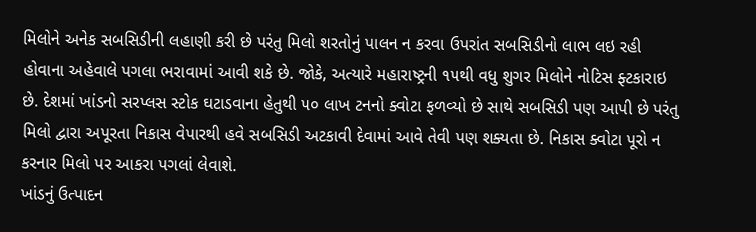મિલોને અનેક સબસિડીની લહાણી કરી છે પરંતુ મિલો શરતોનું પાલન ન કરવા ઉપરાંત સબસિડીનો લાભ લઇ રહી હોવાના અહેવાલે પગલા ભરાવામાં આવી શકે છે. જોકે, અત્યારે મહારાષ્ટ્રની ૧૫થી વધુ શુગર મિલોને નોટિસ ફ્ટકારાઇ છે. દેશમાં ખાંડનો સરપ્લસ સ્ટોક ઘટાડવાના હેતુથી ૫૦ લાખ ટનનો ક્વોટા ફળવ્યો છે સાથે સબસિડી પણ આપી છે પરંતુ મિલો દ્વારા અપૂરતા નિકાસ વેપારથી હવે સબસિડી અટકાવી દેવામાં આવે તેવી પણ શક્યતા છે. નિકાસ ક્વોટા પૂરો ન કરનાર મિલો પર આકરા પગલાં લેવાશે.
ખાંડનું ઉત્પાદન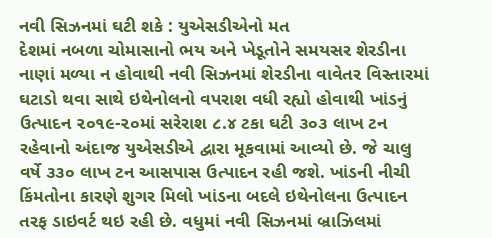નવી સિઝનમાં ઘટી શકે : યુએસડીએનો મત
દેશમાં નબળા ચોમાસાનો ભય અને ખેડૂતોને સમયસર શેરડીના નાણાં મળ્યા ન હોવાથી નવી સિઝનમાં શેરડીના વાવેતર વિસ્તારમાં ઘટાડો થવા સાથે ઇથેનોલનો વપરાશ વધી રહ્યો હોવાથી ખાંડનું ઉત્પાદન ૨૦૧૯-૨૦માં સરેરાશ ૮.૪ ટકા ઘટી ૩૦૩ લાખ ટન રહેવાનો અંદાજ યુએસડીએ દ્વારા મૂકવામાં આવ્યો છે. જે ચાલુ વર્ષે ૩૩૦ લાખ ટન આસપાસ ઉત્પાદન રહી જશે. ખાંડની નીચી કિંમતોના કારણે શુગર મિલો ખાંડના બદલે ઇથેનોલના ઉત્પાદન તરફ ડાઇવર્ટ થઇ રહી છે. વધુમાં નવી સિઝનમાં બ્રાઝિલમાં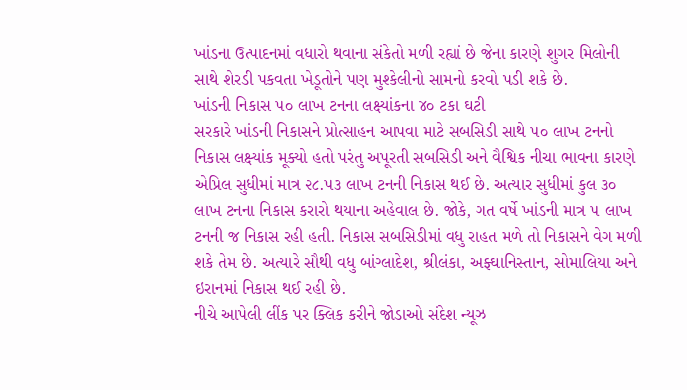ખાંડના ઉત્પાદનમાં વધારો થવાના સંકેતો મળી રહ્યાં છે જેના કારણે શુગર મિલોની સાથે શેરડી પકવતા ખેડૂતોને પણ મુશ્કેલીનો સામનો કરવો પડી શકે છે.
ખાંડની નિકાસ ૫૦ લાખ ટનના લક્ષ્યાંકના ૪૦ ટકા ઘટી
સરકારે ખાંડની નિકાસને પ્રોત્સાહન આપવા માટે સબસિડી સાથે ૫૦ લાખ ટનનો નિકાસ લક્ષ્યાંક મૂક્યો હતો પરંતુ અપૂરતી સબસિડી અને વૈશ્વિક નીચા ભાવના કારણે એપ્રિલ સુધીમાં માત્ર ૨૮.૫૩ લાખ ટનની નિકાસ થઈ છે. અત્યાર સુધીમાં કુલ ૩૦ લાખ ટનના નિકાસ કરારો થયાના અહેવાલ છે. જોકે, ગત વર્ષે ખાંડની માત્ર ૫ લાખ ટનની જ નિકાસ રહી હતી. નિકાસ સબસિડીમાં વધુ રાહત મળે તો નિકાસને વેગ મળી શકે તેમ છે. અત્યારે સૌથી વધુ બાંગ્લાદેશ, શ્રીલંકા, અફ્ઘાનિસ્તાન, સોમાલિયા અને ઇરાનમાં નિકાસ થઈ રહી છે.
નીચે આપેલી લીંક પર ક્લિક કરીને જોડાઓ સંદેશ ન્યૂઝ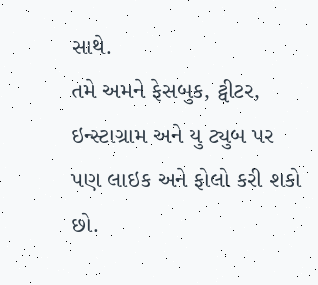સાથે.
તમે અમને ફેસબુક, ટ્વીટર, ઇન્સ્ટાગ્રામ અને યુ ટ્યુબ પર પણ લાઇક અને ફોલો કરી શકો છો.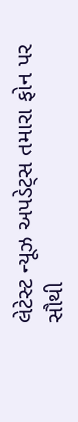લેટેસ્ટ ન્યૂઝ અપડેટ્સ તમારા ફોન પર સૌથી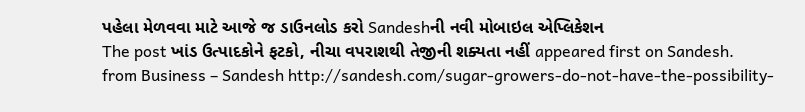પહેલા મેળવવા માટે આજે જ ડાઉનલોડ કરો Sandeshની નવી મોબાઇલ એપ્લિકેશન
The post ખાંડ ઉત્પાદકોને ફટકો, નીચા વપરાશથી તેજીની શક્યતા નહીં appeared first on Sandesh.
from Business – Sandesh http://sandesh.com/sugar-growers-do-not-have-the-possibility-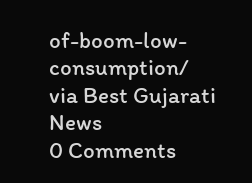of-boom-low-consumption/
via Best Gujarati News
0 Comments